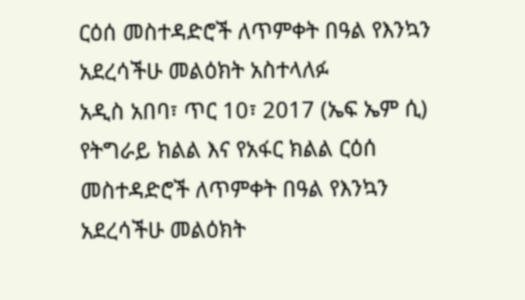ርዕሰ መስተዳድሮች ለጥምቀት በዓል የእንኳን አደረሳችሁ መልዕክት አስተላለፉ
አዲስ አበባ፣ ጥር 10፣ 2017 (ኤፍ ኤም ሲ) የትግራይ ክልል እና የአፋር ክልል ርዕሰ መስተዳድሮች ለጥምቀት በዓል የእንኳን አደረሳችሁ መልዕክት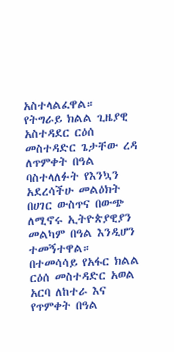አስተላልፈዋል።
የትግራይ ክልል ጊዜያዊ አስተዳደር ርዕሰ መስተዳድር ጌታቸው ረዳ ለጥምቀት በዓል ባስተላለፉት የእንኳን አደረሳችሁ መልዕክት በሀገር ውስጥና በውጭ ለሚኖሩ ኢትዮጵያዊያን መልካም በዓል እንዲሆን ተመኝተዋል።
በተመሳሳይ የአፋር ክልል ርዕሰ መስተዳድር አወል አርባ ለከተራ እና የጥምቀት በዓል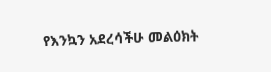የእንኳን አደረሳችሁ መልዕክት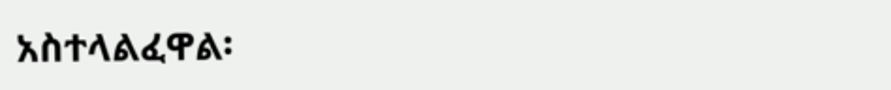አስተላልፈዋል፡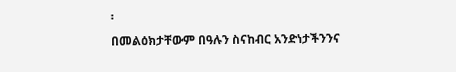፡
በመልዕክታቸውም በዓሉን ስናከብር አንድነታችንንና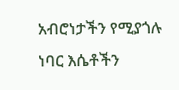አብሮነታችን የሚያጎሉ ነባር እሴቶችን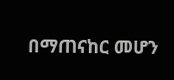በማጠናከር መሆን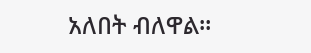አለበት ብለዋል።